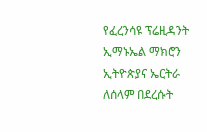የፈረንሳዩ ፕሬዚዳንት ኢማኑኤል ማክሮን ኢትዮጵያና ኤርትራ ለሰላም በደረሱት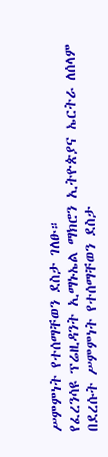ሥምምነት የተሰማቸወን ደስታ ገለፁ።
የፈረንሳዩ ፕሬዚዳንት ኢማኑኤል ማክሮን ኢትዮጵያና ኤርትራ ለሰላም በደረሱት ሥምምነት የተሰማቸወን ደስታ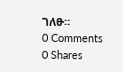ገለፁ።
0 Comments
0 Shares